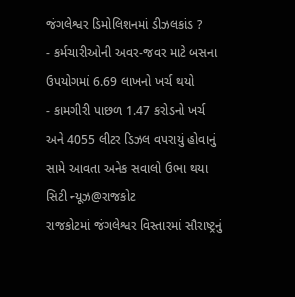જંગલેશ્વર ડિમોલિશનમાં ડીઝલકાંડ ?
- કર્મચારીઓની અવર-જવર માટે બસના ઉપયોગમાં 6.69 લાખનો ખર્ચ થયો
- કામગીરી પાછળ 1.47 કરોડનો ખર્ચ અને 4055 લીટર ડિઝલ વપરાયું હોવાનું સામે આવતા અનેક સવાલો ઉભા થયા
સિટી ન્યૂઝ@રાજકોટ
રાજકોટમાં જંગલેશ્વર વિસ્તારમાં સૌરાષ્ટ્રનું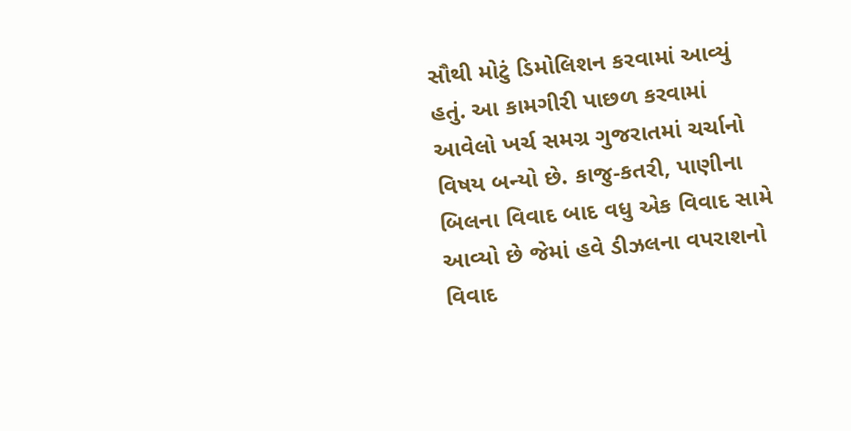સૌથી મોટું ડિમોલિશન કરવામાં આવ્યું હતું. આ કામગીરી પાછળ કરવામાં આવેલો ખર્ચ સમગ્ર ગુજરાતમાં ચર્ચાનો વિષય બન્યો છે. કાજુ-કતરી, પાણીના બિલના વિવાદ બાદ વધુ એક વિવાદ સામે આવ્યો છે જેમાં હવે ડીઝલના વપરાશનો વિવાદ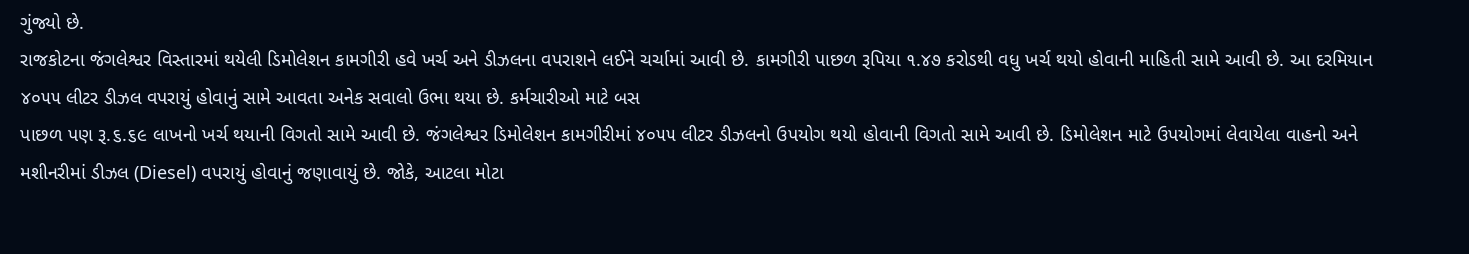ગુંજ્યો છે.
રાજકોટના જંગલેશ્વર વિસ્તારમાં થયેલી ડિમોલેશન કામગીરી હવે ખર્ચ અને ડીઝલના વપરાશને લઈને ચર્ચામાં આવી છે. કામગીરી પાછળ રૂપિયા ૧.૪૭ કરોડથી વધુ ખર્ચ થયો હોવાની માહિતી સામે આવી છે. આ દરમિયાન ૪૦૫૫ લીટર ડીઝલ વપરાયું હોવાનું સામે આવતા અનેક સવાલો ઉભા થયા છે. કર્મચારીઓ માટે બસ
પાછળ પણ રૂ.૬.૬૯ લાખનો ખર્ચ થયાની વિગતો સામે આવી છે. જંગલેશ્વર ડિમોલેશન કામગીરીમાં ૪૦૫૫ લીટર ડીઝલનો ઉપયોગ થયો હોવાની વિગતો સામે આવી છે. ડિમોલેશન માટે ઉપયોગમાં લેવાયેલા વાહનો અને મશીનરીમાં ડીઝલ (Diesel) વપરાયું હોવાનું જણાવાયું છે. જોકે, આટલા મોટા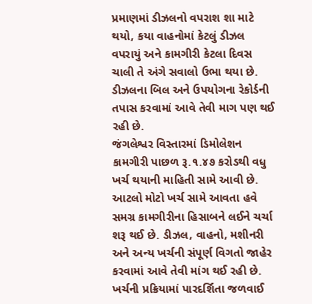પ્રમાણમાં ડીઝલનો વપરાશ શા માટે થયો, કયા વાહનોમાં કેટલું ડીઝલ વપરાયું અને કામગીરી કેટલા દિવસ ચાલી તે અંગે સવાલો ઉભા થયા છે. ડીઝલના બિલ અને ઉપયોગના રેકોર્ડની તપાસ કરવામાં આવે તેવી માગ પણ થઈ રહી છે.
જંગલેશ્વર વિસ્તારમાં ડિમોલેશન કામગીરી પાછળ રૂ.૧.૪૭ કરોડથી વધુ ખર્ચ થયાની માહિતી સામે આવી છે. આટલો મોટો ખર્ચ સામે આવતા હવે સમગ્ર કામગીરીના હિસાબને લઈને ચર્ચા શરૂ થઈ છે. ડીઝલ, વાહનો, મશીનરી અને અન્ય ખર્ચની સંપૂર્ણ વિગતો જાહેર કરવામાં આવે તેવી માંગ થઈ રહી છે. ખર્ચની પ્રક્રિયામાં પારદર્શિતા જળવાઈ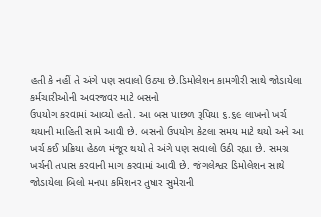હતી કે નહીં તે અંગે પણ સવાલો ઉઠ્યા છે.ડિમોલેશન કામગીરી સાથે જોડાયેલા કર્મચારીઓની અવરજવર માટે બસનો
ઉપયોગ કરવામાં આવ્યો હતો. આ બસ પાછળ રૂપિયા ૬.૬૯ લાખનો ખર્ચ થયાની માહિતી સામે આવી છે. બસનો ઉપયોગ કેટલા સમય માટે થયો અને આ ખર્ચ કઈ પ્રક્રિયા હેઠળ મંજૂર થયો તે અંગે પણ સવાલો ઉઠી રહ્યા છે. સમગ્ર ખર્ચની તપાસ કરવાની માગ કરવામાં આવી છે. જંગલેશ્વર ડિમોલેશન સાથે જોડાયેલા બિલો મનપા કમિશનર તુષાર સુમેરાની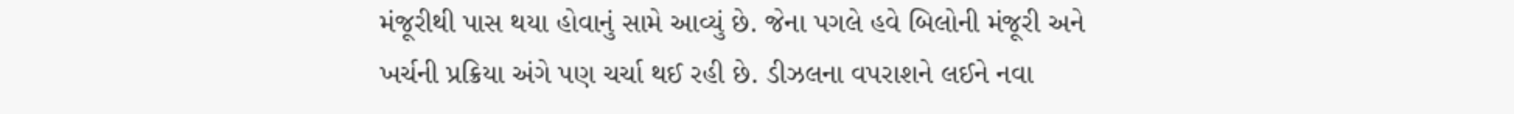મંજૂરીથી પાસ થયા હોવાનું સામે આવ્યું છે. જેના પગલે હવે બિલોની મંજૂરી અને ખર્ચની પ્રક્રિયા અંગે પણ ચર્ચા થઈ રહી છે. ડીઝલના વપરાશને લઈને નવા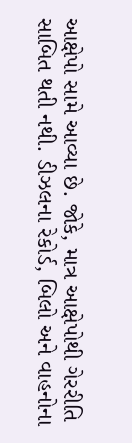આક્ષેપો સામે આવ્યા છે. જોકે, માત્ર આક્ષેપોથી ગેરરીતિ સાબિત થતી નથી. ડીઝલના રેકોર્ડ, બિલો અને વાહનોના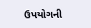ઉપયોગની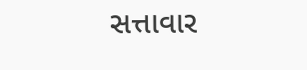સત્તાવાર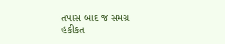તપાસ બાદ જ સમગ્ર હકીકત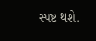સ્પષ્ટ થશે.